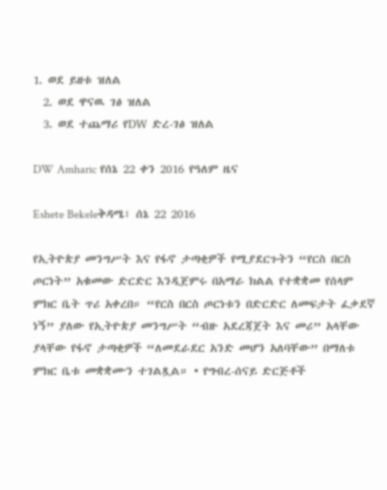1. ወደ ይዘቱ ዝለል
  2. ወደ ዋናዉ ገፅ ዝለል
  3. ወደ ተጨማሪ የDW ድረ-ገፅ ዝለል

DW Amharic የሰኔ 22 ቀን 2016 የዓለም ዜና

Eshete Bekeleቅዳሜ፣ ሰኔ 22 2016

የኢትዮጵያ መንግሥት እና የፋኖ ታጣቂዎች የሚያደርጉትን “የርስ በርስ ጦርነት” አቁመው ድርድር እንዲጀምሩ በአማራ ክልል የተቋቋመ የሰላም ምክር ቤት ጥሪ አቀረበ። “የርስ በርስ ጦርነቱን በድርድር ለመፍታት ፈቃደኛ ነኝ” ያለው የኢትዮጵያ መንግሥት “ብዙ አደረጃጀት እና መሪ” አላቸው ያላቸው የፋኖ ታጣቂዎች “ለመደራደር አንድ መሆን አለባቸው” በማለቱ ምክር ቤቱ መቋቋሙን ተገልጿል። • የግብረ-ሰናይ ድርጅቶች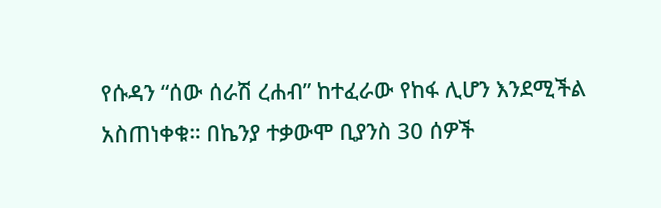የሱዳን “ሰው ሰራሽ ረሐብ” ከተፈራው የከፋ ሊሆን እንደሚችል አስጠነቀቁ። በኬንያ ተቃውሞ ቢያንስ 30 ሰዎች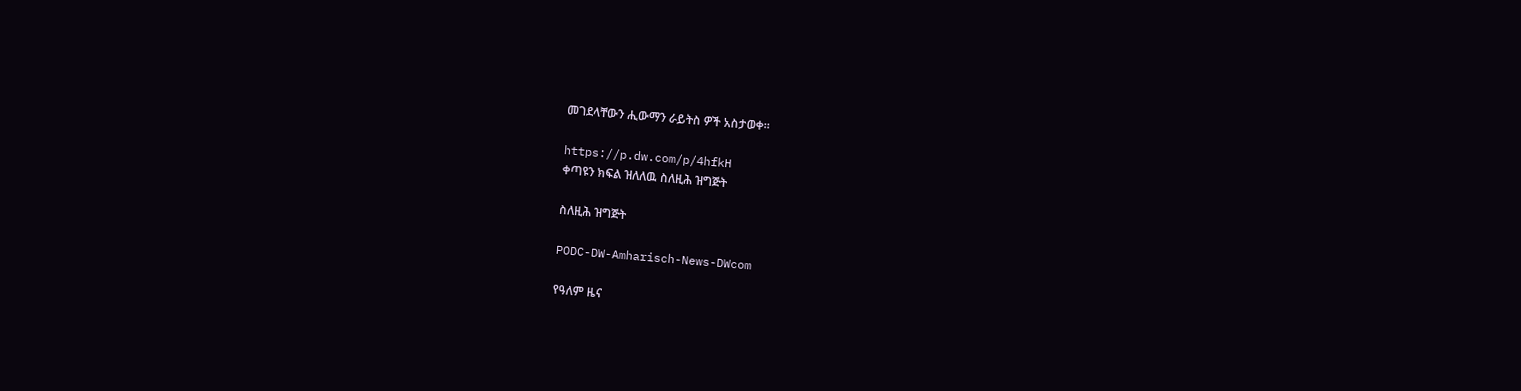መገደላቸውን ሒውማን ራይትስ ዎች አስታወቀ።

https://p.dw.com/p/4hfkH
ቀጣዩን ክፍል ዝለለዉ ስለዚሕ ዝግጅት

ስለዚሕ ዝግጅት

PODC-DW-Amharisch-News-DWcom

የዓለም ዜና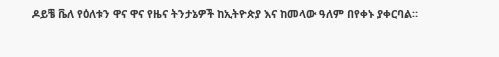ዶይቼ ቬለ የዕለቱን ዋና ዋና የዜና ትንታኔዎች ከኢትዮጵያ እና ከመላው ዓለም በየቀኑ ያቀርባል።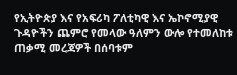የኢትዮጵያ እና የአፍሪካ ፖለቲካዊ እና ኤኮኖሚያዊ ጉዳዮችን ጨምሮ የመላው ዓለምን ውሎ የተመለከቱ ጠቃሚ መረጃዎች በሰባቱም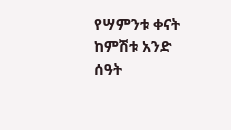የሣምንቱ ቀናት ከምሽቱ አንድ ሰዓት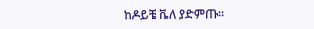ከዶይቼ ቬለ ያድምጡ።